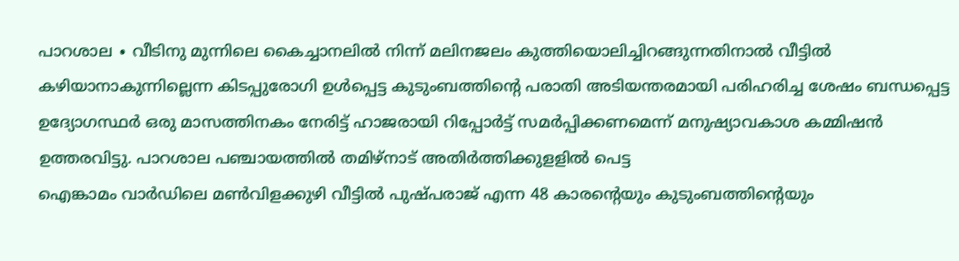പാറശാല ∙ വീടിനു മുന്നിലെ കൈച്ചാനലിൽ നിന്ന് മലിനജലം കുത്തിയൊലിച്ചിറങ്ങുന്നതിനാൽ വീട്ടിൽ കഴിയാനാകുന്നില്ലെന്ന കിടപ്പുരോഗി ഉൾപ്പെട്ട കുടുംബത്തിന്റെ പരാതി അടിയന്തരമായി പരിഹരിച്ച ശേഷം ബന്ധപ്പെട്ട
ഉദ്യോഗസ്ഥർ ഒരു മാസത്തിനകം നേരിട്ട് ഹാജരായി റിപ്പോർട്ട് സമർപ്പിക്കണമെന്ന് മനുഷ്യാവകാശ കമ്മിഷൻ ഉത്തരവിട്ടു. പാറശാല പഞ്ചായത്തിൽ തമിഴ്നാട് അതിർത്തിക്കുളളിൽ പെട്ട
ഐങ്കാമം വാർഡിലെ മൺവിളക്കുഴി വീട്ടിൽ പുഷ്പരാജ് എന്ന 48 കാരന്റെയും കുടുംബത്തിന്റെയും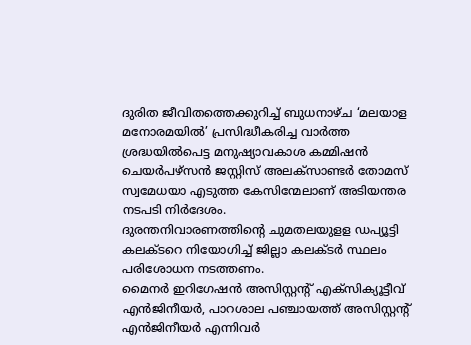ദുരിത ജീവിതത്തെക്കുറിച്ച് ബുധനാഴ്ച ‘മലയാള മനോരമയിൽ’ പ്രസിദ്ധീകരിച്ച വാർത്ത ശ്രദ്ധയിൽപെട്ട മനുഷ്യാവകാശ കമ്മിഷൻ ചെയർപഴ്സൻ ജസ്റ്റിസ് അലക്സാണ്ടർ തോമസ് സ്വമേധയാ എടുത്ത കേസിന്മേലാണ് അടിയന്തര നടപടി നിർദേശം.
ദുരന്തനിവാരണത്തിന്റെ ചുമതലയുളള ഡപ്യൂട്ടി കലക്ടറെ നിയോഗിച്ച് ജില്ലാ കലക്ടർ സ്ഥലം പരിശോധന നടത്തണം.
മൈനർ ഇറിഗേഷൻ അസിസ്റ്റന്റ് എക്സിക്യൂട്ടീവ് എൻജിനീയർ, പാറശാല പഞ്ചായത്ത് അസിസ്റ്റന്റ് എൻജിനീയർ എന്നിവർ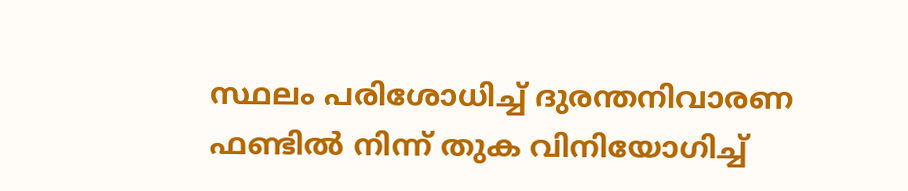സ്ഥലം പരിശോധിച്ച് ദുരന്തനിവാരണ ഫണ്ടിൽ നിന്ന് തുക വിനിയോഗിച്ച്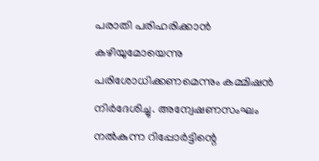പരാതി പരിഹരിക്കാൻ കഴിയുമോയെന്നു പരിശോധിക്കണമെന്നും കമ്മിഷൻ നിർദേശിച്ചു. അന്വേഷണസംഘം നൽകുന്ന റിപ്പോർട്ടിന്റെ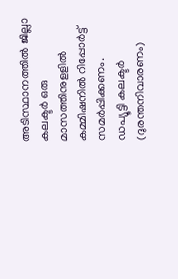അടിസ്ഥാനത്തിൽ ജില്ലാ കലക്ടർ ഒരു മാസത്തിനുളളിൽ കമ്മിഷനിൽ റിപ്പോർട്ട് സമർപ്പിക്കണം.
ഡപ്യൂട്ടി കലക്ടർ (ദുരന്തനിവാരണം)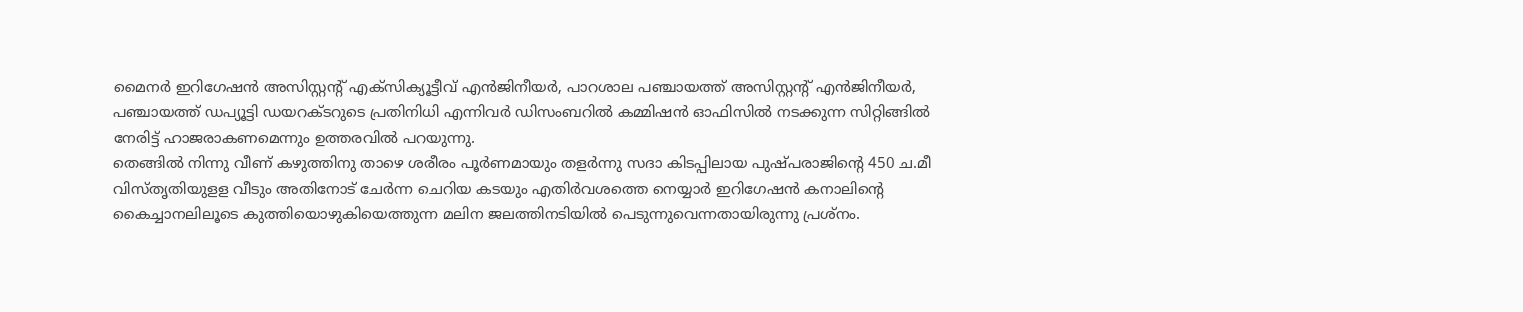മൈനർ ഇറിഗേഷൻ അസിസ്റ്റന്റ് എക്സിക്യൂട്ടീവ് എൻജിനീയർ, പാറശാല പഞ്ചായത്ത് അസിസ്റ്റന്റ് എൻജിനീയർ, പഞ്ചായത്ത് ഡപ്യൂട്ടി ഡയറക്ടറുടെ പ്രതിനിധി എന്നിവർ ഡിസംബറിൽ കമ്മിഷൻ ഓഫിസിൽ നടക്കുന്ന സിറ്റിങ്ങിൽ നേരിട്ട് ഹാജരാകണമെന്നും ഉത്തരവിൽ പറയുന്നു.
തെങ്ങിൽ നിന്നു വീണ് കഴുത്തിനു താഴെ ശരീരം പൂർണമായും തളർന്നു സദാ കിടപ്പിലായ പുഷ്പരാജിന്റെ 450 ച.മീ വിസ്തൃതിയുളള വീടും അതിനോട് ചേർന്ന ചെറിയ കടയും എതിർവശത്തെ നെയ്യാർ ഇറിഗേഷൻ കനാലിന്റെ കൈച്ചാനലിലൂടെ കുത്തിയൊഴുകിയെത്തുന്ന മലിന ജലത്തിനടിയിൽ പെടുന്നുവെന്നതായിരുന്നു പ്രശ്നം.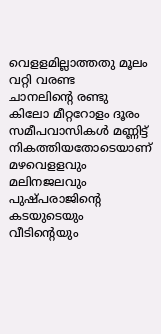വെളളമില്ലാത്തതു മൂലം വറ്റി വരണ്ട
ചാനലിന്റെ രണ്ടു കിലോ മീറ്ററോളം ദൂരം സമീപവാസികൾ മണ്ണിട്ട് നികത്തിയതോടെയാണ് മഴവെളളവും മലിനജലവും പുഷ്പരാജിന്റെ കടയുടെയും വീടിന്റെയും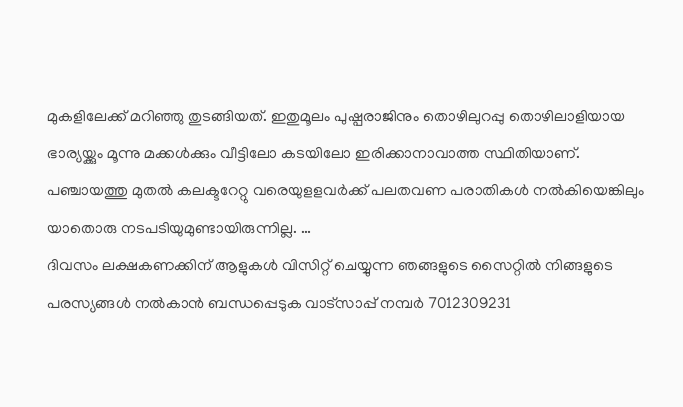മുകളിലേക്ക് മറിഞ്ഞു തുടങ്ങിയത്. ഇതുമൂലം പുഷ്പരാജിനും തൊഴിലുറപ്പു തൊഴിലാളിയായ ഭാര്യയ്ക്കും മൂന്നു മക്കൾക്കും വീട്ടിലോ കടയിലോ ഇരിക്കാനാവാത്ത സ്ഥിതിയാണ്.
പഞ്ചായത്തു മുതൽ കലക്ടറേറ്റു വരെയുളളവർക്ക് പലതവണ പരാതികൾ നൽകിയെങ്കിലും യാതൊരു നടപടിയുമുണ്ടായിരുന്നില്ല. …
ദിവസം ലക്ഷകണക്കിന് ആളുകൾ വിസിറ്റ് ചെയ്യുന്ന ഞങ്ങളുടെ സൈറ്റിൽ നിങ്ങളുടെ പരസ്യങ്ങൾ നൽകാൻ ബന്ധപ്പെടുക വാട്സാപ്പ് നമ്പർ 7012309231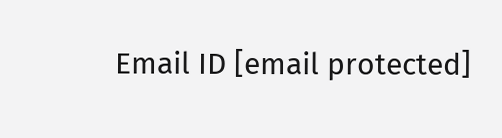Email ID [email protected]